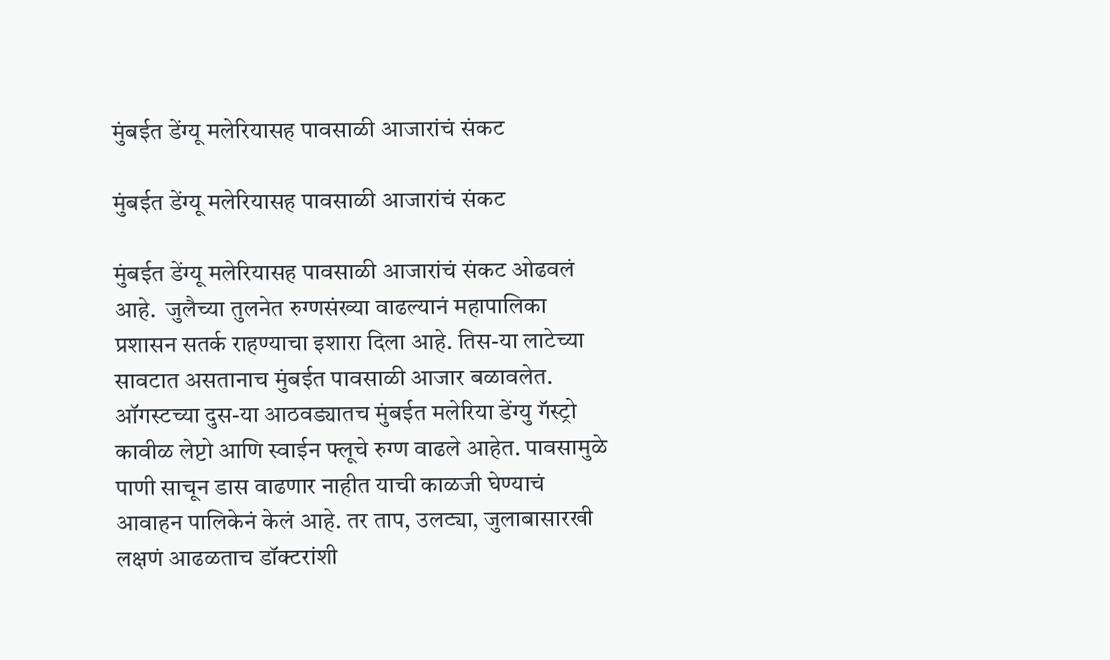मुंबईत डेंग्यू मलेरियासह पावसाळी आजारांचं संकट

मुंबईत डेंग्यू मलेरियासह पावसाळी आजारांचं संकट

मुंबईत डेंग्यू मलेरियासह पावसाळी आजारांचं संकट ओढवलं आहे.  जुलैच्या तुलनेत रुग्णसंख्या वाढल्यानं महापालिका प्रशासन सतर्क राहण्याचा इशारा दिला आहे. तिस-या लाटेच्या सावटात असतानाच मुंबईत पावसाळी आजार बळावलेत.  ऑगस्टच्या दुस-या आठवड्यातच मुंबईत मलेरिया डेंग्यु गॅस्ट्रो कावीळ लेप्टो आणि स्वाईन फ्लूचे रुग्ण वाढले आहेत. पावसामुळे पाणी साचून डास वाढणार नाहीत याची काळजी घेण्याचं आवाहन पालिकेनं केलं आहे. तर ताप, उलट्या, जुलाबासारखी लक्षणं आढळताच डॉक्टरांशी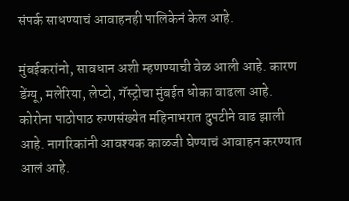संपर्क साधण्याचं आवाहनही पालिकेनं केल आहे.

मुंबईकरांनो, सावधान अशी म्हणण्याची वेळ आली आहे. कारण डेंग्यू, मलेरिया, लेप्टो, गॅस्ट्रोचा मुंबईत धोका वाढला आहे. कोरोना पाठोपाठ रुग्णसंख्येत महिनाभरात दुपटीने वाढ झाली आहे. नागरिकांनी आवश्यक काळजी घेण्याचं आवाहन करण्यात आलं आहे.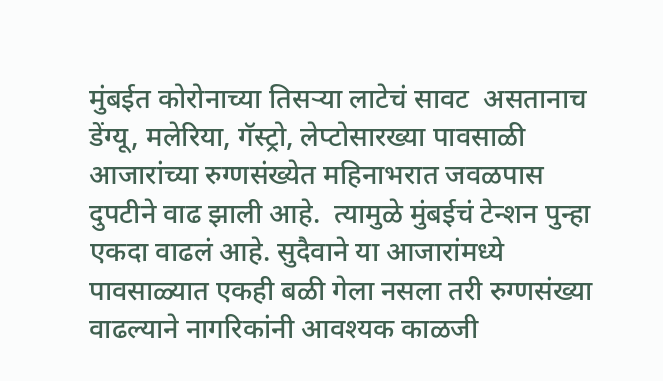मुंबईत कोरोनाच्या तिसऱ्या लाटेचं सावट  असतानाच डेंग्यू, मलेरिया, गॅस्ट्रो, लेप्टोसारख्या पावसाळी आजारांच्या रुग्णसंख्येत महिनाभरात जवळपास दुपटीने वाढ झाली आहे.  त्यामुळे मुंबईचं टेन्शन पुन्हा एकदा वाढलं आहे. सुदैवाने या आजारांमध्ये पावसाळ्यात एकही बळी गेला नसला तरी रुग्णसंख्या वाढल्याने नागरिकांनी आवश्यक काळजी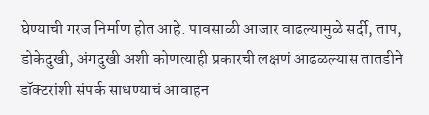घेण्याची गरज निर्माण होत आहे. पावसाळी आजार वाढल्यामुळे सर्दी, ताप, डोकेदुखी, अंगदुखी अशी कोणत्याही प्रकारची लक्षणं आढळल्यास तातडीने डॉक्टरांशी संपर्क साधण्याचं आवाहन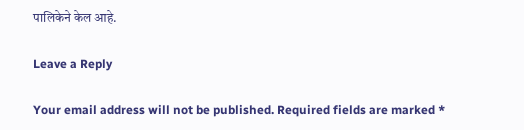पालिकेने केल आहे.

Leave a Reply

Your email address will not be published. Required fields are marked *